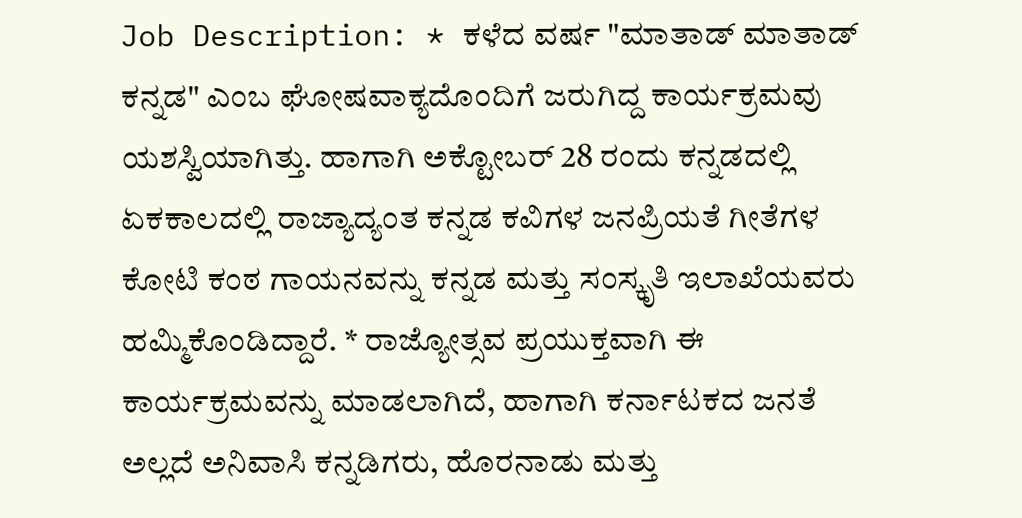Job Description: * ಕಳೆದ ವರ್ಷ "ಮಾತಾಡ್ ಮಾತಾಡ್ ಕನ್ನಡ" ಎಂಬ ಘೋಷವಾಕ್ಯದೊಂದಿಗೆ ಜರುಗಿದ್ದ ಕಾರ್ಯಕ್ರಮವು ಯಶಸ್ವಿಯಾಗಿತ್ತು. ಹಾಗಾಗಿ ಅಕ್ಟೋಬರ್ 28 ರಂದು ಕನ್ನಡದಲ್ಲಿ ಏಕಕಾಲದಲ್ಲಿ ರಾಜ್ಯಾದ್ಯಂತ ಕನ್ನಡ ಕವಿಗಳ ಜನಪ್ರಿಯತೆ ಗೀತೆಗಳ ಕೋಟಿ ಕಂಠ ಗಾಯನವನ್ನು ಕನ್ನಡ ಮತ್ತು ಸಂಸ್ಕೃತಿ ಇಲಾಖೆಯವರು ಹಮ್ಮಿಕೊಂಡಿದ್ದಾರೆ. * ರಾಜ್ಯೋತ್ಸವ ಪ್ರಯುಕ್ತವಾಗಿ ಈ ಕಾರ್ಯಕ್ರಮವನ್ನು ಮಾಡಲಾಗಿದೆ, ಹಾಗಾಗಿ ಕರ್ನಾಟಕದ ಜನತೆ ಅಲ್ಲದೆ ಅನಿವಾಸಿ ಕನ್ನಡಿಗರು, ಹೊರನಾಡು ಮತ್ತು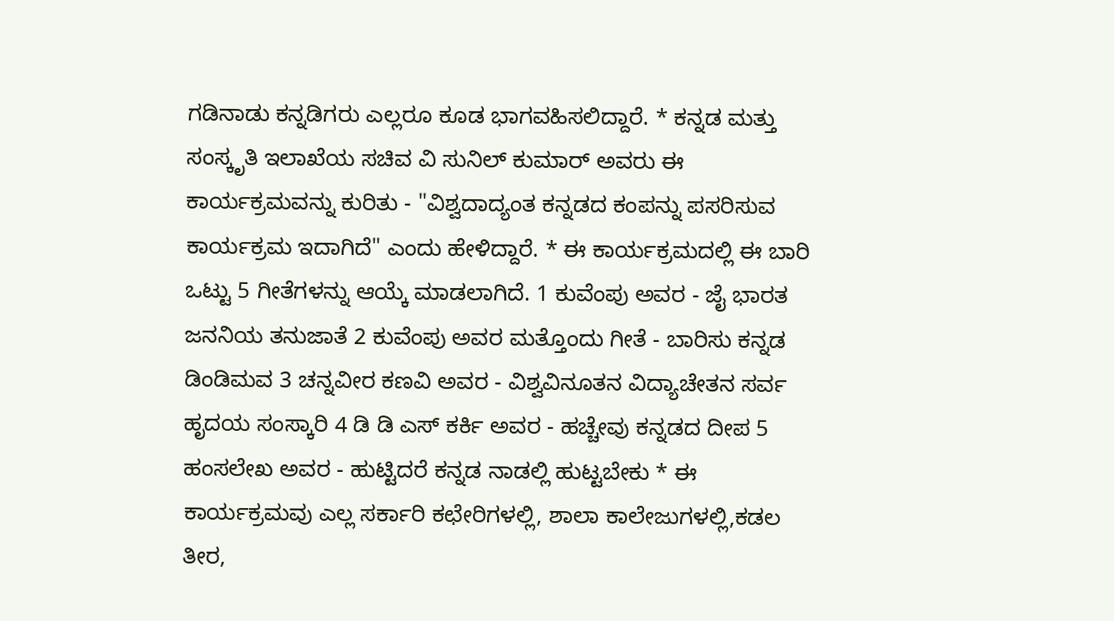ಗಡಿನಾಡು ಕನ್ನಡಿಗರು ಎಲ್ಲರೂ ಕೂಡ ಭಾಗವಹಿಸಲಿದ್ದಾರೆ. * ಕನ್ನಡ ಮತ್ತು ಸಂಸ್ಕೃತಿ ಇಲಾಖೆಯ ಸಚಿವ ವಿ ಸುನಿಲ್ ಕುಮಾರ್ ಅವರು ಈ ಕಾರ್ಯಕ್ರಮವನ್ನು ಕುರಿತು - "ವಿಶ್ವದಾದ್ಯಂತ ಕನ್ನಡದ ಕಂಪನ್ನು ಪಸರಿಸುವ ಕಾರ್ಯಕ್ರಮ ಇದಾಗಿದೆ" ಎಂದು ಹೇಳಿದ್ದಾರೆ. * ಈ ಕಾರ್ಯಕ್ರಮದಲ್ಲಿ ಈ ಬಾರಿ ಒಟ್ಟು 5 ಗೀತೆಗಳನ್ನು ಆಯ್ಕೆ ಮಾಡಲಾಗಿದೆ. 1 ಕುವೆಂಪು ಅವರ - ಜೈ ಭಾರತ ಜನನಿಯ ತನುಜಾತೆ 2 ಕುವೆಂಪು ಅವರ ಮತ್ತೊಂದು ಗೀತೆ - ಬಾರಿಸು ಕನ್ನಡ ಡಿಂಡಿಮವ 3 ಚನ್ನವೀರ ಕಣವಿ ಅವರ - ವಿಶ್ವವಿನೂತನ ವಿದ್ಯಾಚೇತನ ಸರ್ವ ಹೃದಯ ಸಂಸ್ಕಾರಿ 4 ಡಿ ಡಿ ಎಸ್ ಕರ್ಕಿ ಅವರ - ಹಚ್ಚೇವು ಕನ್ನಡದ ದೀಪ 5 ಹಂಸಲೇಖ ಅವರ - ಹುಟ್ಟಿದರೆ ಕನ್ನಡ ನಾಡಲ್ಲಿ ಹುಟ್ಟಬೇಕು * ಈ ಕಾರ್ಯಕ್ರಮವು ಎಲ್ಲ ಸರ್ಕಾರಿ ಕಛೇರಿಗಳಲ್ಲಿ, ಶಾಲಾ ಕಾಲೇಜುಗಳಲ್ಲಿ,ಕಡಲ ತೀರ,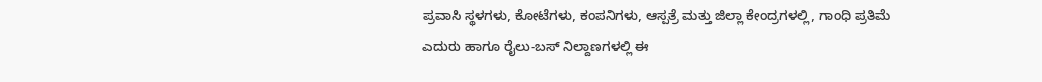ಪ್ರವಾಸಿ ಸ್ಥಳಗಳು, ಕೋಟೆಗಳು, ಕಂಪನಿಗಳು, ಆಸ್ಪತ್ರೆ ಮತ್ತು ಜಿಲ್ಲಾ ಕೇಂದ್ರಗಳಲ್ಲಿ, ಗಾಂಧಿ ಪ್ರತಿಮೆ ಎದುರು ಹಾಗೂ ರೈಲು-ಬಸ್ ನಿಲ್ದಾಣಗಳಲ್ಲಿ ಈ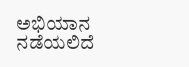ಅಭಿಯಾನ ನಡೆಯಲಿದೆ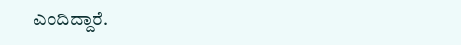ಎಂದಿದ್ದಾರೆ.